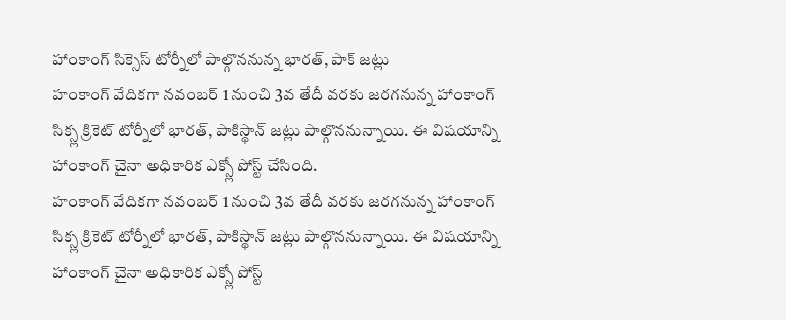హాంకాంగ్ సిక్సెస్ టోర్నీలో పాల్గొననున్న భారత్, పాక్ జట్లు
హంకాంగ్ వేదికగా నవంబర్ 1 నుంచి 3వ తేదీ వరకు జరగనున్న హాంకాంగ్ సిక్స్ల క్రికెట్ టోర్నీలో భారత్, పాకిస్థాన్ జట్లు పాల్గొననున్నాయి. ఈ విషయాన్ని హాంకాంగ్ చైనా అధికారిక ఎక్స్లో పోస్ట్ చేసింది.
హంకాంగ్ వేదికగా నవంబర్ 1 నుంచి 3వ తేదీ వరకు జరగనున్న హాంకాంగ్ సిక్స్ల క్రికెట్ టోర్నీలో భారత్, పాకిస్థాన్ జట్లు పాల్గొననున్నాయి. ఈ విషయాన్ని హాంకాంగ్ చైనా అధికారిక ఎక్స్లో పోస్ట్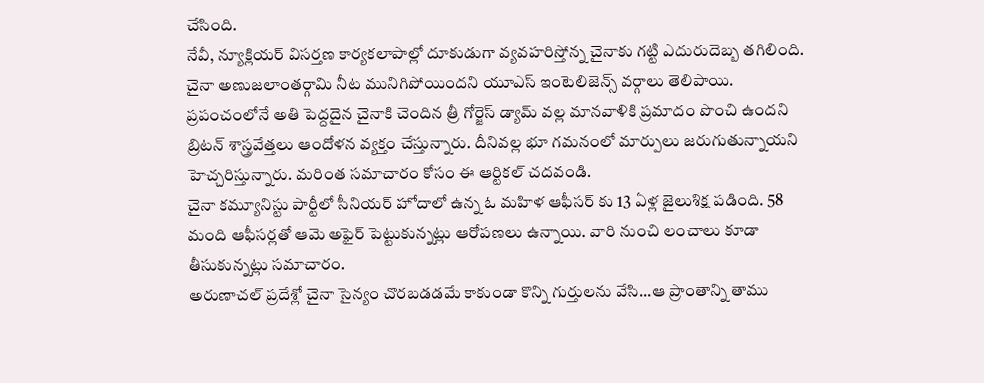చేసింది.
నేవీ, న్యూక్లియర్ విసర్తణ కార్యకలాపాల్లో దూకుడుగా వ్యవహరిస్తోన్న చైనాకు గట్టి ఎదురుదెబ్బ తగిలింది. చైనా అణుజలాంతర్గామి నీట మునిగిపోయిందని యూఎస్ ఇంటెలిజెన్స్ వర్గాలు తెలిపాయి.
ప్రపంచంలోనే అతి పెద్దదైన చైనాకి చెందిన త్రీ గోర్జెస్ డ్యామ్ వల్ల మానవాళికి ప్రమాదం పొంచి ఉందని బ్రిటన్ శాస్త్రవేత్తలు ఆందోళన వ్యక్తం చేస్తున్నారు. దీనివల్ల భూ గమనంలో మార్పులు జరుగుతున్నాయని హెచ్చరిస్తున్నారు. మరింత సమాచారం కోసం ఈ ఆర్టికల్ చదవండి.
చైనా కమ్యూనిస్టు పార్టీలో సీనియర్ హోదాలో ఉన్న ఓ మహిళ ఆఫీసర్ కు 13 ఏళ్ల జైలుశిక్ష పడింది. 58 మంది ఆఫీసర్లతో ఆమె అఫైర్ పెట్టుకున్నట్లు ఆరోపణలు ఉన్నాయి. వారి నుంచి లంచాలు కూడా తీసుకున్నట్లు సమాచారం.
అరుణాచల్ ప్రదేశ్లో చైనా సైన్యం చొరబడడమే కాకుండా కొన్ని గుర్తులను వేసి...ఆ ప్రాంతాన్ని తాము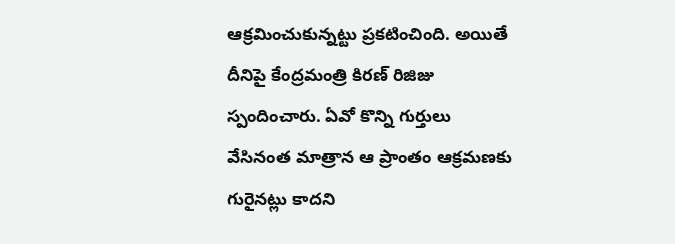ఆక్రమించుకున్నట్టు ప్రకటించింది. అయితే దీనిపై కేంద్రమంత్రి కిరణ్ రిజిజు స్పందించారు. ఏవో కొన్ని గుర్తులు వేసినంత మాత్రాన ఆ ప్రాంతం ఆక్రమణకు గురైనట్లు కాదని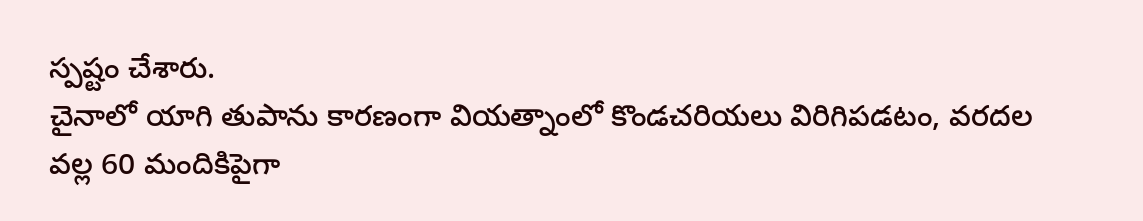స్పష్టం చేశారు.
చైనాలో యాగి తుపాను కారణంగా వియత్నాంలో కొండచరియలు విరిగిపడటం, వరదల వల్ల 60 మందికిపైగా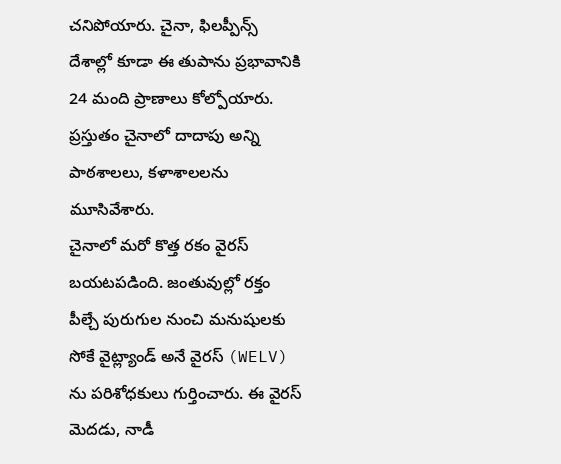చనిపోయారు. చైనా, ఫిలప్పీన్స్ దేశాల్లో కూడా ఈ తుపాను ప్రభావానికి 24 మంది ప్రాణాలు కోల్పోయారు. ప్రస్తుతం చైనాలో దాదాపు అన్ని పాఠశాలలు, కళాశాలలను మూసివేశారు.
చైనాలో మరో కొత్త రకం వైరస్ బయటపడింది. జంతువుల్లో రక్తం పీల్చే పురుగుల నుంచి మనుషులకు సోకే వైట్ల్యాండ్ అనే వైరస్ (WELV) ను పరిశోధకులు గుర్తించారు. ఈ వైరస్ మెదడు, నాడీ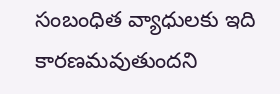సంబంధిత వ్యాధులకు ఇది కారణమవుతుందని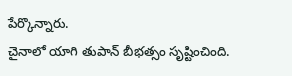పేర్కొన్నారు.
చైనాలో యాగి తుపాన్ బీభత్సం సృష్టించింది.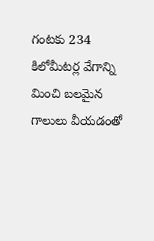గంటకు 234 కిలోమీటర్ల వేగాన్ని మించి బలమైన గాలులు వీయడంతో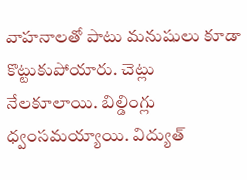వాహనాలతో పాటు మనుషులు కూడా కొట్టుకుపోయారు. చెట్లు నేలకూలాయి. బిల్డింగ్లు ధ్వంసమయ్యాయి. విద్యుత్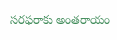సరఫరాకు అంతరాయం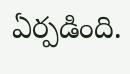ఏర్పడింది.